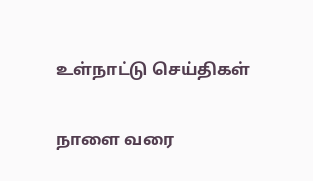உள்நாட்டு செய்திகள்

நாளை வரை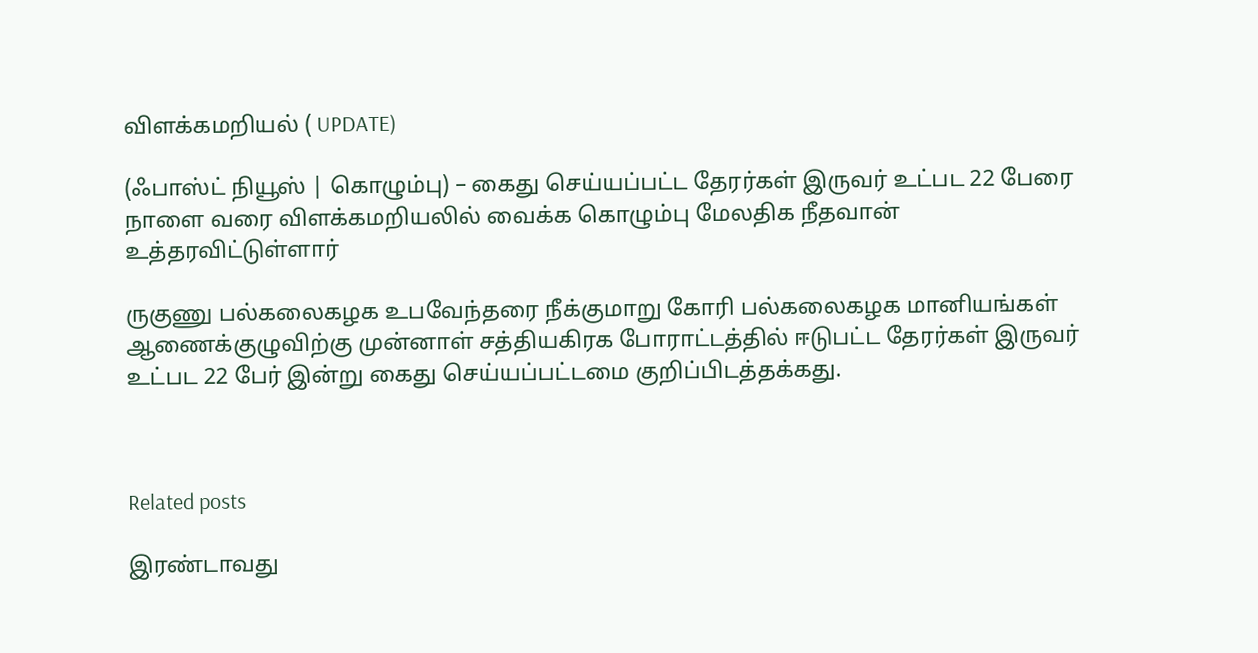விளக்கமறியல் ( UPDATE)

(ஃபாஸ்ட் நியூஸ் | கொழும்பு) – கைது செய்யப்பட்ட தேரர்கள் இருவர் உட்பட 22 பேரை நாளை வரை விளக்கமறியலில் வைக்க கொழும்பு மேலதிக நீதவான் உத்தரவிட்டுள்ளார்

ருகுணு பல்கலைகழக உபவேந்தரை நீக்குமாறு கோரி பல்கலைகழக மானியங்கள் ஆணைக்குழுவிற்கு முன்னாள் சத்தியகிரக போராட்டத்தில் ஈடுபட்ட தேரர்கள் இருவர் உட்பட 22 பேர் இன்று கைது செய்யப்பட்டமை குறிப்பிடத்தக்கது.



Related posts

இரண்டாவது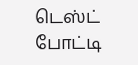டெஸ்ட் போட்டி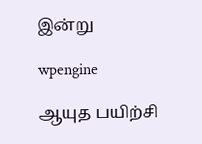இன்று

wpengine

ஆயுத பயிற்சி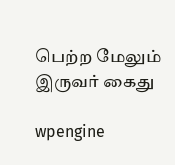பெற்ற மேலும் இருவர் கைது

wpengine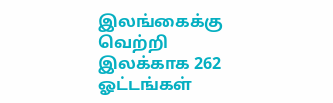இலங்கைக்கு வெற்றி இலக்காக 262 ஓட்டங்கள்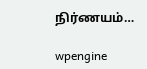நிர்ணயம்…

wpengine